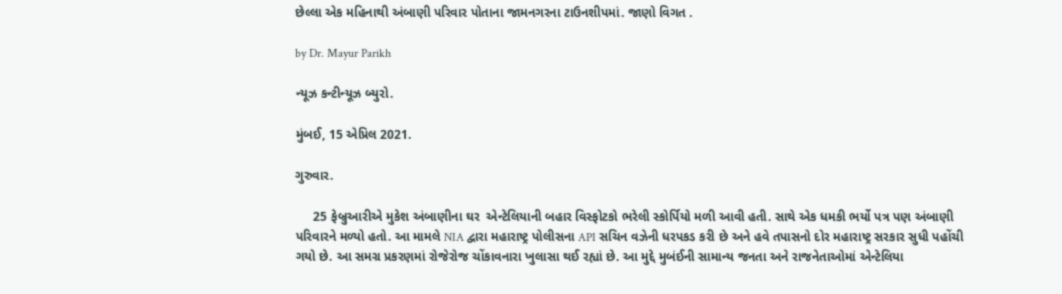છેલ્લા એક મહિનાથી અંબાણી પરિવાર પોતાના જામનગરના ટાઉનશીપમાં. જાણો વિગત .

by Dr. Mayur Parikh

ન્યૂઝ કન્ટીન્યૂઝ બ્યુરો.

મુંબઈ, 15 એપ્રિલ 2021.

ગુરુવાર.

     25 ફેબ્રુઆરીએ મુકેશ અંબાણીના ઘર  એન્ટેલિયાની બહાર વિસ્ફોટકો ભરેલી સ્કોર્પિયો મળી આવી હતી. સાથે એક ધમકી ભર્યો પત્ર પણ અંબાણી પરિવારને મળ્યો હતો. આ મામલે NIA દ્વારા મહારાષ્ટ્ર પોલીસના API સચિન વઝેની ધરપકડ કરી છે અને હવે તપાસનો દોર મહારાષ્ટ્ર સરકાર સુધી પહોંચી ગયો છે. આ સમગ્ર પ્રકરણમાં રોજેરોજ ચોંકાવનારા ખુલાસા થઈ રહ્યાં છે. આ મુદ્દે મુબંઈની સામાન્ય જનતા અને રાજનેતાઓમાં એન્ટેલિયા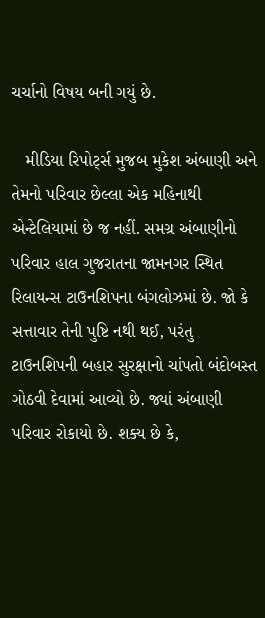ચર્ચાનો વિષય બની ગયું છે.

   મીડિયા રિપોર્ટ્સ મુજબ મુકેશ અંબાણી અને તેમનો પરિવાર છેલ્લા એક મહિનાથી એન્ટેલિયામાં છે જ નહીં. સમગ્ર અંબાણીનો પરિવાર હાલ ગુજરાતના જામનગર સ્થિત રિલાયન્સ ટાઉનશિપના બંગલોઝમાં છે. જો કે સત્તાવાર તેની પુષ્ટિ નથી થઈ, પરંતુ ટાઉનશિપની બહાર સુરક્ષાનો ચાંપતો બંદોબસ્ત ગોઠવી દેવામાં આવ્યો છે. જ્યાં અંબાણી પરિવાર રોકાયો છે. શક્ય છે કે,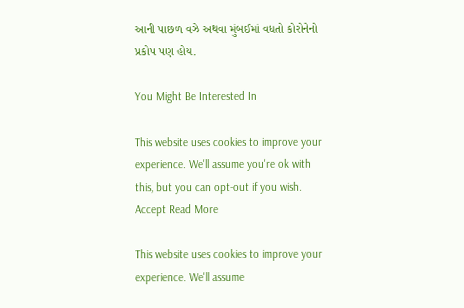આની પાછળ વઝે અથવા મુંબઈમાં વધતો કોરોનેનો પ્રકોપ પણ હોય.

You Might Be Interested In

This website uses cookies to improve your experience. We'll assume you're ok with this, but you can opt-out if you wish. Accept Read More

This website uses cookies to improve your experience. We'll assume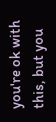you're ok with this, but you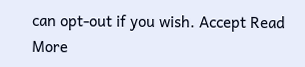can opt-out if you wish. Accept Read More